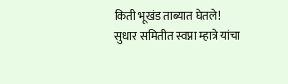किती भूखंड ताब्यात घेतले!
सुधार समितीत स्वप्ना म्हात्रे यांचा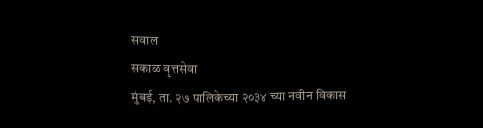सवाल
सकाळ वृत्तसेवा
मुंबई, ता. २७ पालिकेच्या २०३४ च्या नवीन विकास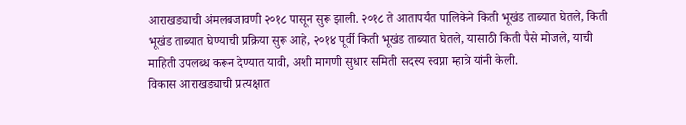आराखड्याची अंमलबजावणी २०१८ पासून सुरू झाली. २०१८ ते आतापर्यंत पालिकेने किती भूखंड ताब्यात घेतले, किती भूखंड ताब्यात घेण्याची प्रक्रिया सुरू आहे, २०१४ पूर्वी किती भूखंड ताब्यात घेतले, यासाठी किती पैसे मोजले, याची माहिती उपलब्ध करून देण्यात यावी, अशी मागणी सुधार समिती सदस्य स्वप्ना म्हात्रे यांनी केली.
विकास आराखड्याची प्रत्यक्षात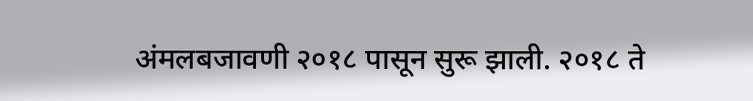अंमलबजावणी २०१८ पासून सुरू झाली. २०१८ ते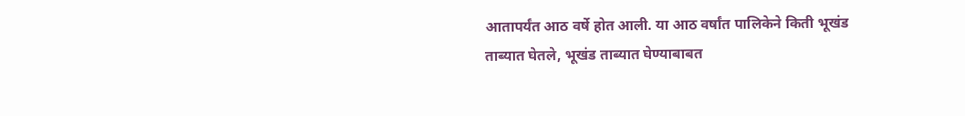आतापर्यंत आठ वर्षे होत आली. या आठ वर्षांत पालिकेने किती भूखंड ताब्यात घेतले, भूखंड ताब्यात घेण्याबाबत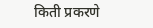किती प्रकरणे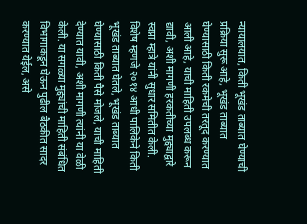न्यायालयात, किती भूखंड ताब्यात घेण्याची प्रक्रिया सुरू आहे, भूखंड ताब्यात घेण्यासाठी किती रकमेची तरतूद करण्यात आली आहे, याची माहिती उपलब्ध करून द्यावी, अशी मागणी हरकतीच्या मुद्द्याद्वारे स्वप्ना म्हात्रे यांनी सुधार समितीत केली.
विशेष म्हणजे २०१४ आधी पालिकेने किती भूखंड ताब्यात घेतले, भूखंड ताब्यात घेण्यासाठी किती पैसे मोजले, याची माहिती देण्यात यावी, अशी मागणी त्यांनी या वेळी केली. या सगळ्या मुद्द्यांची माहिती संबंधित विभागाकडून घेऊन पुढील बैठकीत सादर करण्यात येईल, असे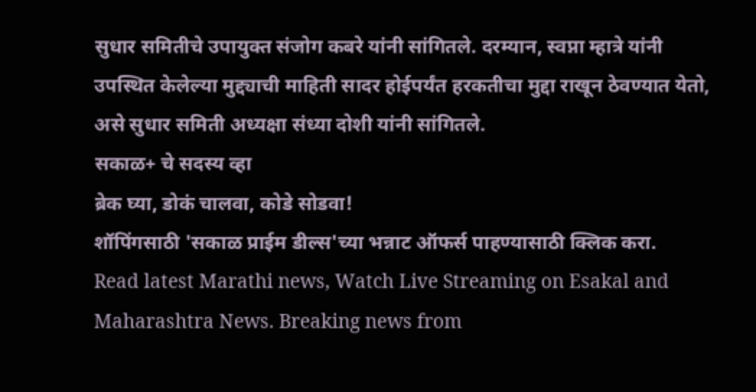सुधार समितीचे उपायुक्त संजोग कबरे यांनी सांगितले. दरम्यान, स्वप्ना म्हात्रे यांनी उपस्थित केलेल्या मुद्द्याची माहिती सादर होईपर्यंत हरकतीचा मुद्दा राखून ठेवण्यात येतो, असे सुधार समिती अध्यक्षा संध्या दोशी यांनी सांगितले.
सकाळ+ चे सदस्य व्हा
ब्रेक घ्या, डोकं चालवा, कोडे सोडवा!
शॉपिंगसाठी 'सकाळ प्राईम डील्स'च्या भन्नाट ऑफर्स पाहण्यासाठी क्लिक करा.
Read latest Marathi news, Watch Live Streaming on Esakal and Maharashtra News. Breaking news from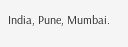India, Pune, Mumbai.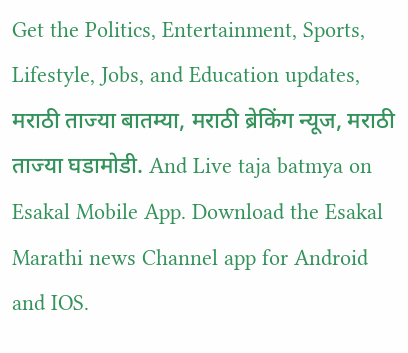Get the Politics, Entertainment, Sports, Lifestyle, Jobs, and Education updates, मराठी ताज्या बातम्या, मराठी ब्रेकिंग न्यूज, मराठी ताज्या घडामोडी. And Live taja batmya on Esakal Mobile App. Download the Esakal Marathi news Channel app for Android and IOS.